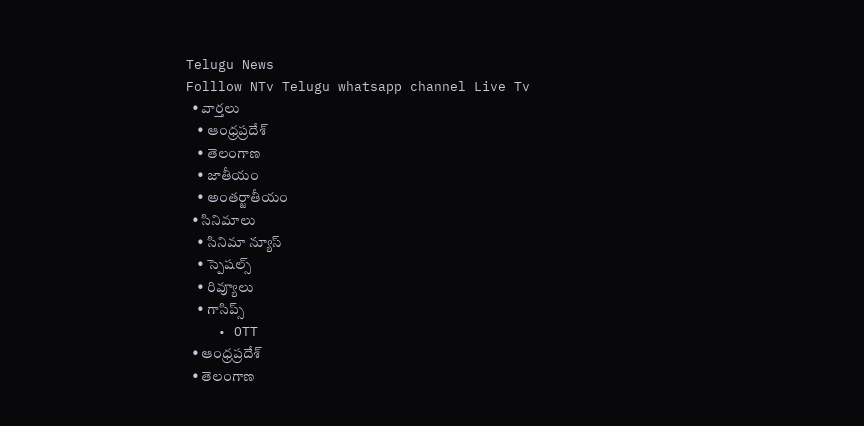Telugu News
Folllow NTv Telugu whatsapp channel Live Tv
  • వార్తలు
    • ఆంధ్రప్రదేశ్
    • తెలంగాణ
    • జాతీయం
    • అంతర్జాతీయం
  • సినిమాలు
    • సినిమా న్యూస్
    • స్పెషల్స్
    • రివ్యూలు
    • గాసిప్స్
    • OTT
  • ఆంధ్రప్రదేశ్
  • తెలంగాణ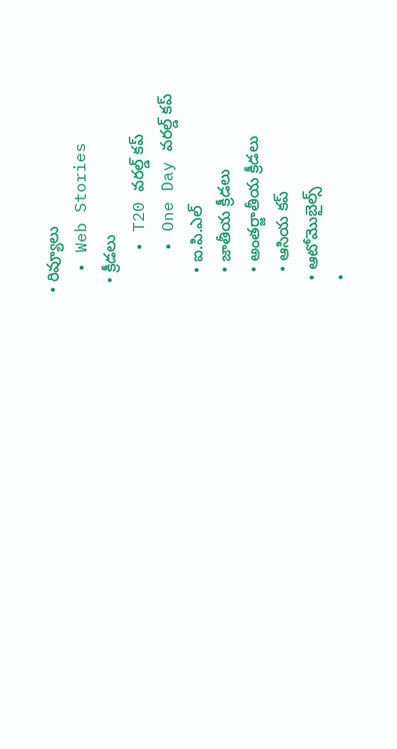• రివ్యూలు
  • Web Stories
  • క్రీడలు
    • T20 వరల్డ్ కప్
    • One Day వరల్డ్ కప్
    • ఐ.పి.ఎల్
    • జాతీయ క్రీడలు
    • అంతర్జాతీయ క్రీడలు
    • ఆసియ కప్
  • ఆటోమొబైల్స్
  •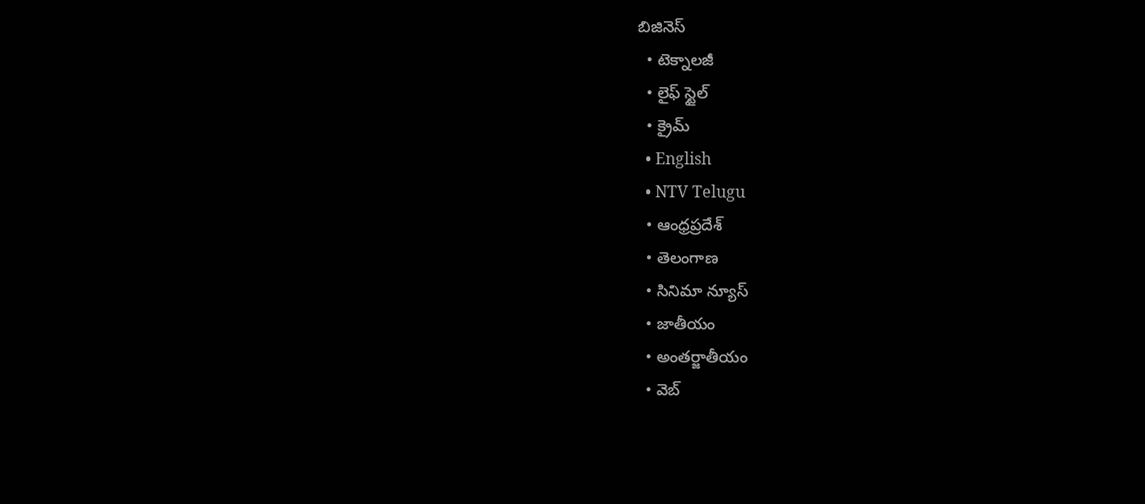బిజినెస్‌
  • టెక్నాలజీ
  • లైఫ్ స్టైల్
  • క్రైమ్
  • English
  • NTV Telugu
  • ఆంధ్రప్రదేశ్
  • తెలంగాణ
  • సినిమా న్యూస్
  • జాతీయం
  • అంతర్జాతీయం
  • వెబ్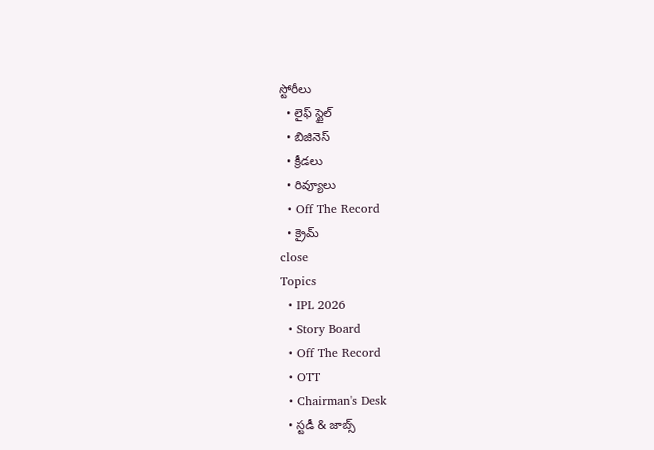స్టోరీలు
  • లైఫ్ స్టైల్
  • బిజినెస్‌
  • క్రీడలు
  • రివ్యూలు
  • Off The Record
  • క్రైమ్
close
Topics
  • IPL 2026
  • Story Board
  • Off The Record
  • OTT
  • Chairman's Desk
  • స్టడీ & జాబ్స్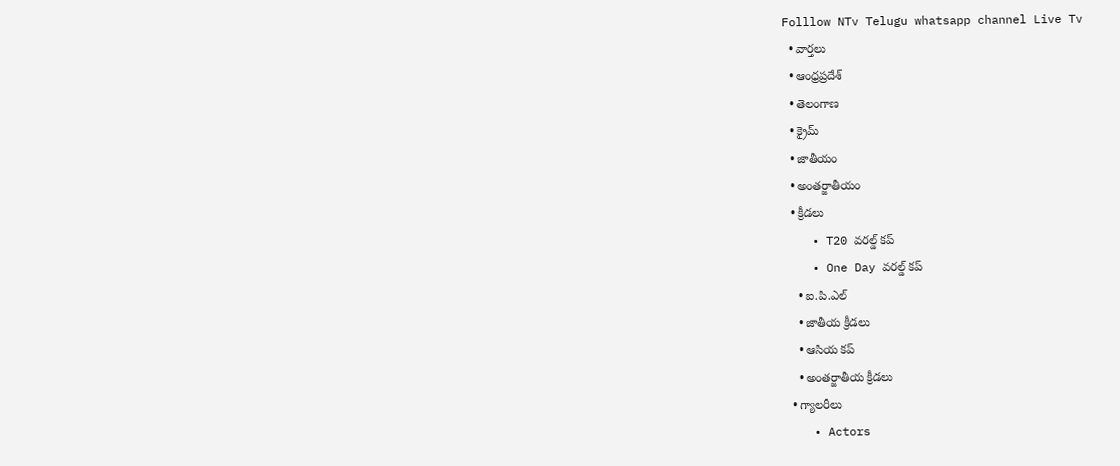Folllow NTv Telugu whatsapp channel Live Tv
  • వార్తలు
  • ఆంధ్రప్రదేశ్
  • తెలంగాణ
  • క్రైమ్
  • జాతీయం
  • అంతర్జాతీయం
  • క్రీడలు
    • T20 వరల్డ్ కప్
    • One Day వరల్డ్ కప్
    • ఐ.పి.ఎల్
    • జాతీయ క్రీడలు
    • ఆసియ కప్
    • అంతర్జాతీయ క్రీడలు
  • గ్యాలరీలు
    • Actors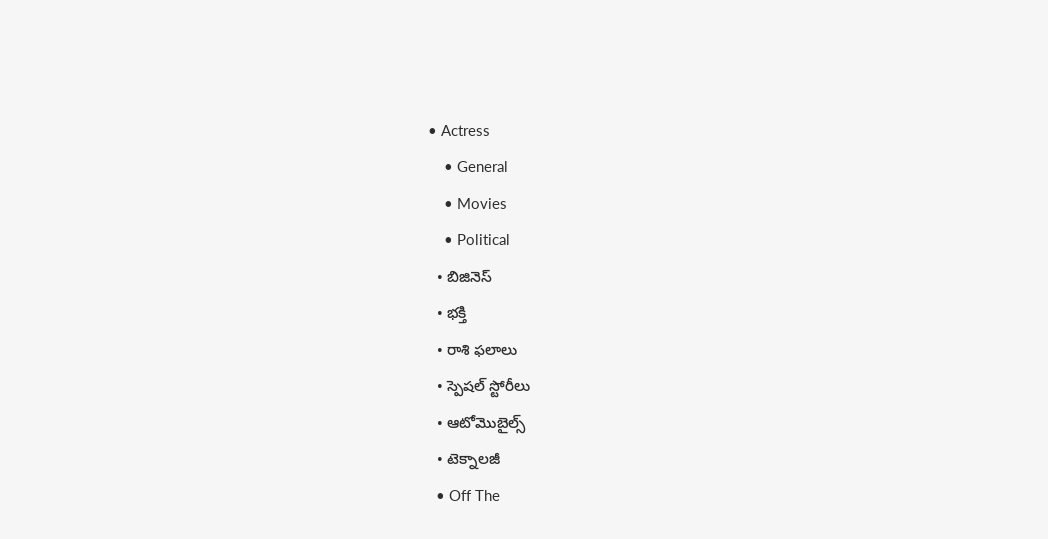• Actress
    • General
    • Movies
    • Political
  • బిజినెస్‌
  • భక్తి
  • రాశి ఫలాలు
  • స్పెషల్‌ స్టోరీలు
  • ఆటోమొబైల్స్
  • టెక్నాలజీ
  • Off The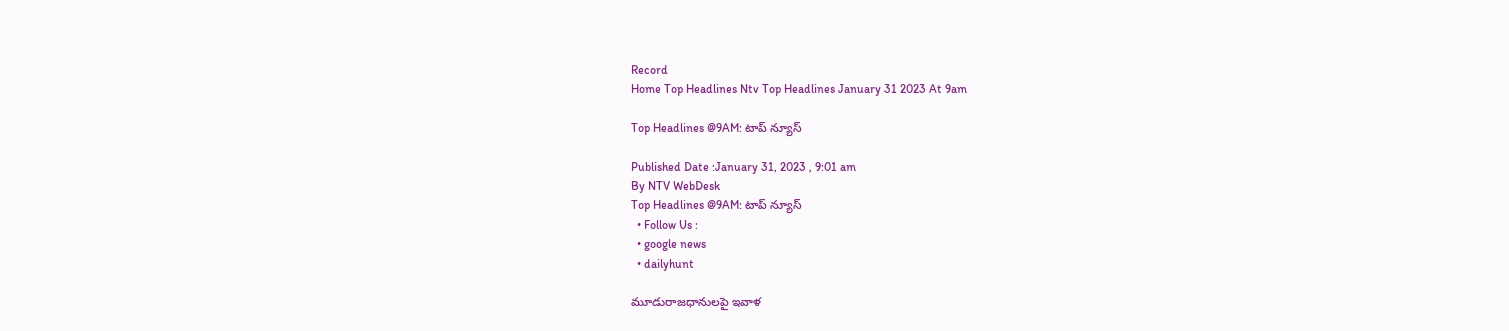Record
Home Top Headlines Ntv Top Headlines January 31 2023 At 9am

Top Headlines @9AM: టాప్ న్యూస్

Published Date :January 31, 2023 , 9:01 am
By NTV WebDesk
Top Headlines @9AM: టాప్ న్యూస్
  • Follow Us :
  • google news
  • dailyhunt

మూడురాజధానులపై ఇవాళ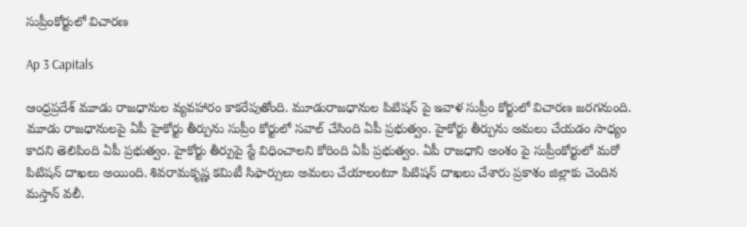సుప్రీంకోర్టులో విచారణ

Ap 3 Capitals

ఆంధ్రప్రదేశ్ మూడు రాజధానుల వ్యవహారం కాకరేపుతోంది. మూడురాజధానుల పిటిషన్ పై ఇవాళ సుప్రీం కోర్టులో విచారణ జరగనుంది. మూడు రాజధానులపై ఏపీ హైకోర్టు తీర్పును సుప్రీం కోర్టులో సవాల్ చేసింది ఏపీ ప్రభుత్వం. హైకోర్టు తీర్పును అమలు చేయడం సాధ్యం కాదని తెలిపింది ఏపీ ప్రభుత్వం. హైకోర్టు తీర్పుపై స్టే విధించాలని కోరింది ఏపీ ప్రభుత్వం. ఏపీ రాజధాని అంశం పై సుప్రీంకోర్టులో మరో పిటిషన్ దాఖలు అయింది. శివరామకృష్ణ కమిటీ సిఫార్సులు అమలు చేయాలంటూ పిటిషన్ దాఖలు చేశారు ప్రకాశం జిల్లాకు చెందిన మస్తాన్ వలీ.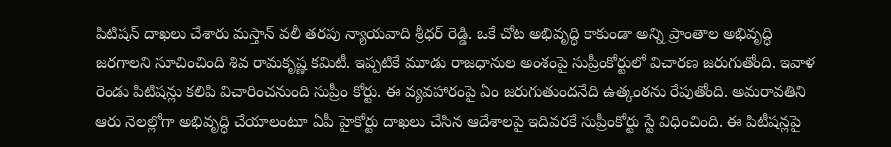పిటిషన్ దాఖలు చేశారు మస్తాన్ వలీ తరపు న్యాయవాది శ్రీధర్ రెడ్డి. ఒకే చోట అభివృద్ధి కాకుండా అన్ని ప్రాంతాల అభివృద్ధి జరగాలని సూచించింది శివ రామకృష్ణ కమిటీ. ఇప్పటికే మూడు రాజధానుల అంశంపై సుప్రీంకోర్టులో విచారణ జరుగుతోంది. ఇవాళ రెండు పిటిషన్లు కలిపి విచారించనుంది సుప్రీం కోర్టు. ఈ వ్యవహారంపై ఏం జరుగుతుందనేది ఉత్కంఠను రేపుతోంది. అమరావతిని ఆరు నెలల్లోగా అభివృద్ధి చేయాలంటూ ఏపీ హైకోర్టు దాఖలు చేసిన ఆదేశాలపై ఇదివరకే సుప్రీంకోర్టు స్టే విధించింది. ఈ పిటీషన్లపై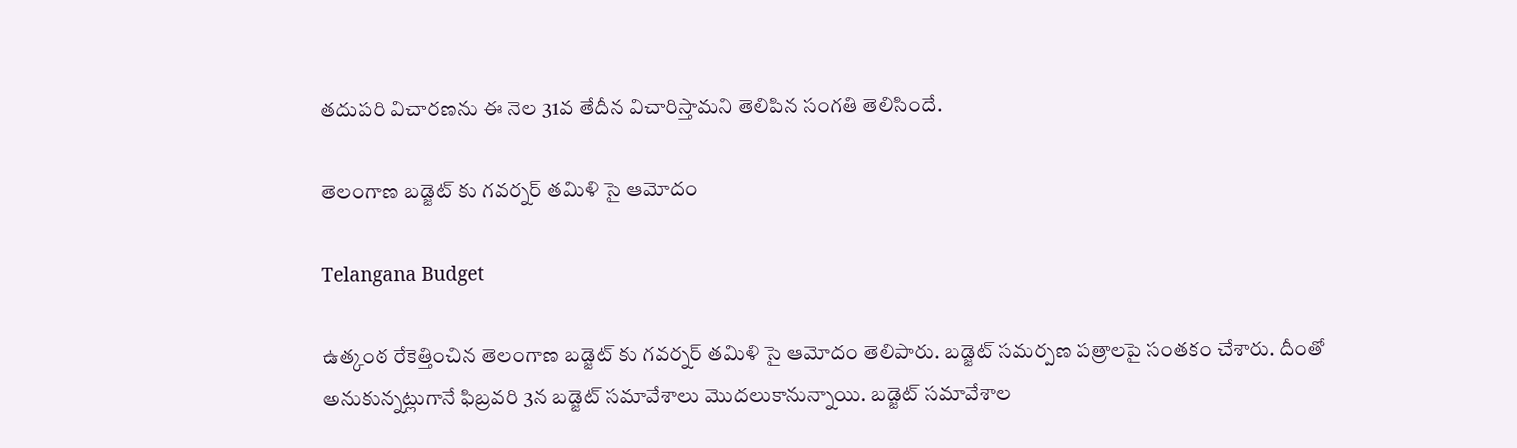తదుపరి విచారణను ఈ నెల 31వ తేదీన విచారిస్తామని తెలిపిన సంగతి తెలిసిందే.

తెలంగాణ బడ్జెట్ కు గవర్నర్ తమిళి సై ఆమోదం

Telangana Budget

ఉత్కంఠ రేకెత్తించిన తెలంగాణ బడ్జెట్ కు గవర్నర్ తమిళి సై ఆమోదం తెలిపారు. బడ్జెట్‌ సమర్పణ పత్రాలపై సంతకం చేశారు. దీంతో అనుకున్నట్లుగానే ఫిబ్రవరి 3న బడ్జెట్‌ సమావేశాలు మొదలుకానున్నాయి. బడ్జెట్‌ సమావేశాల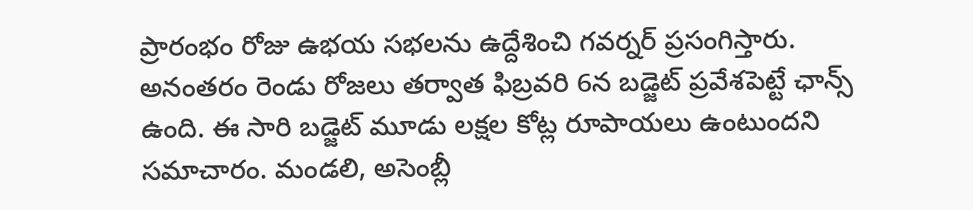ప్రారంభం రోజు ఉభయ సభలను ఉద్దేశించి గవర్నర్‌ ప్రసంగిస్తారు. అనంతరం రెండు రోజలు తర్వాత ఫిబ్రవరి 6న బడ్జెట్ ప్రవేశపెట్టే ఛాన్స్ ఉంది. ఈ సారి బడ్జెట్ మూడు లక్షల కోట్ల రూపాయలు ఉంటుందని సమాచారం. మండలి, అసెంబ్లీ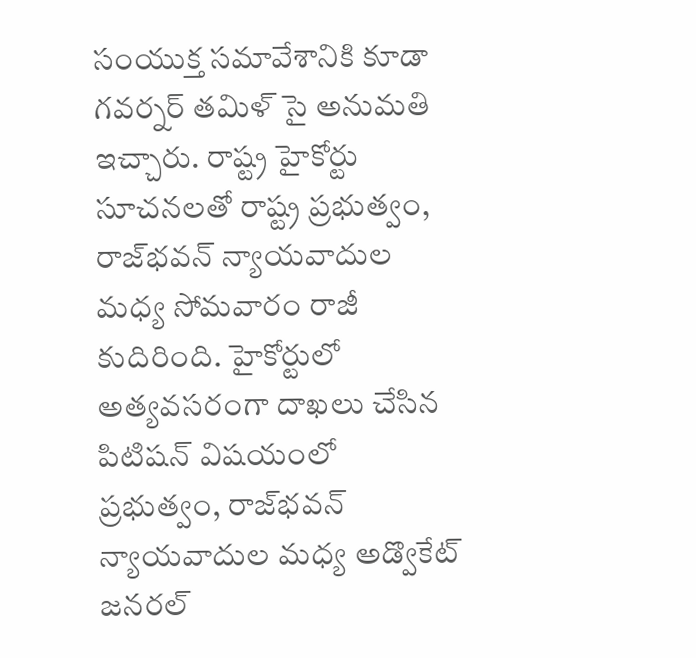సంయుక్త సమావేశానికి కూడా గవర్నర్‌ తమిళ్ సై అనుమతి ఇచ్చారు. రాష్ట్ర హైకోర్టు సూచనలతో రాష్ట్ర ప్రభుత్వం, రాజ్‌భవన్‌ న్యాయవాదుల మధ్య సోమవారం రాజీ కుదిరింది. హైకోర్టులో అత్యవసరంగా దాఖలు చేసిన పిటిషన్‌ విషయంలో ప్రభుత్వం, రాజ్‌భవన్‌ న్యాయవాదుల మధ్య అడ్వొకేట్‌ జనరల్‌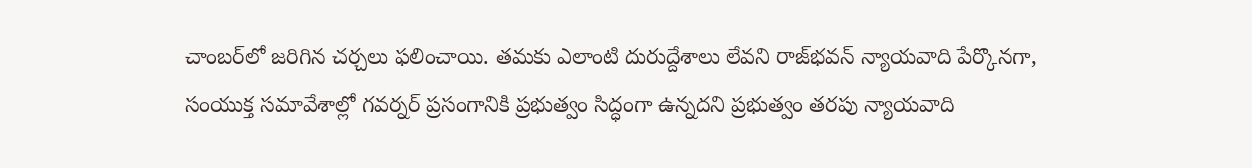చాంబర్‌లో జరిగిన చర్చలు ఫలించాయి. తమకు ఎలాంటి దురుద్దేశాలు లేవని రాజ్‌భవన్‌ న్యాయవాది పేర్కొనగా, సంయుక్త సమావేశాల్లో గవర్నర్‌ ప్రసంగానికి ప్రభుత్వం సిద్ధంగా ఉన్నదని ప్రభుత్వం తరపు న్యాయవాది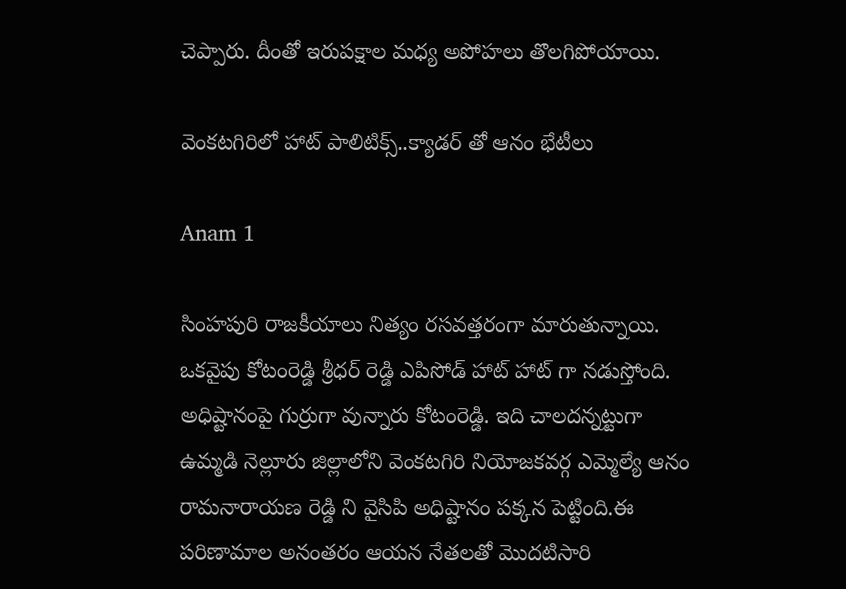చెప్పారు. దీంతో ఇరుపక్షాల మధ్య అపోహలు తొలగిపోయాయి.

వెంకటగిరిలో హాట్ పాలిటిక్స్..క్యాడర్ తో ఆనం భేటీలు

Anam 1

సింహపురి రాజకీయాలు నిత్యం రసవత్తరంగా మారుతున్నాయి. ఒకవైపు కోటంరెడ్డి శ్రీధర్ రెడ్డి ఎపిసోడ్ హాట్ హాట్ గా నడుస్తోంది. అధిష్టానంపై గుర్రుగా వున్నారు కోటంరెడ్డి. ఇది చాలదన్నట్టుగా ఉమ్మడి నెల్లూరు జిల్లాలోని వెంకటగిరి నియోజకవర్గ ఎమ్మెల్యే ఆనం రామనారాయణ రెడ్డి ని వైసిపి అధిష్టానం పక్కన పెట్టింది.ఈ పరిణామాల అనంతరం ఆయన నేతలతో మొదటిసారి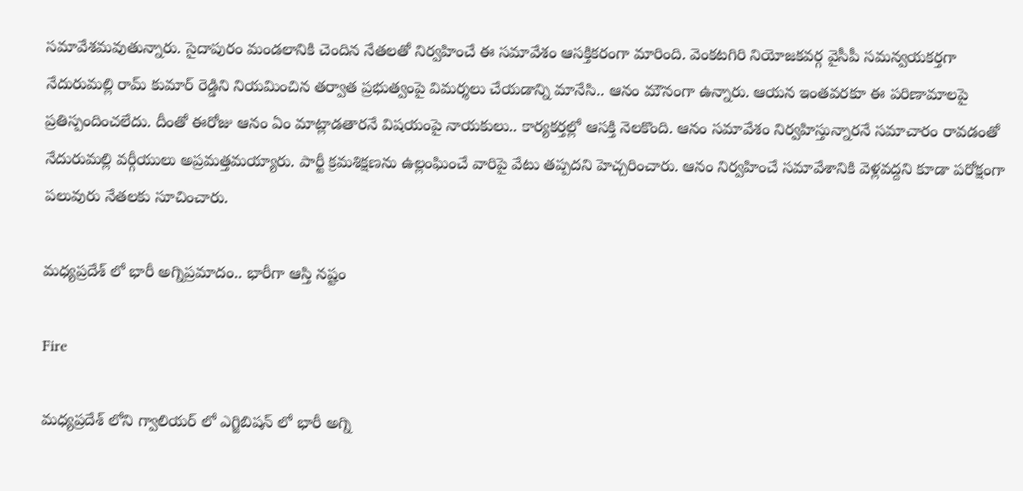సమావేశమవుతున్నారు. సైదాపురం మండలానికి చెందిన నేతలతో నిర్వహించే ఈ సమావేశం ఆసక్తికరంగా మారింది. వెంకటగిరి నియోజకవర్గ వైసీపీ సమన్వయకర్తగా నేదురుమల్లి రామ్ కుమార్ రెడ్డిని నియమించిన తర్వాత ప్రభుత్వంపై విమర్శలు చేయడాన్ని మానేసి.. ఆనం మౌనంగా ఉన్నారు. ఆయన ఇంతవరకూ ఈ పరిణామాలపై ప్రతిస్పందించలేదు. దీంతో ఈరోజు ఆనం ఏం మాట్లాడతారనే విషయంపై నాయకులు.. కార్యకర్తల్లో ఆసక్తి నెలకొంది. ఆనం సమావేశం నిర్వహిస్తున్నారనే సమాచారం రావడంతో నేదురుమల్లి వర్గీయులు అప్రమత్తమయ్యారు. పార్టీ క్రమశిక్షణను ఉల్లంఘించే వారిపై వేటు తప్పదని హెచ్చరించారు. ఆనం నిర్వహించే సమావేశానికి వెళ్లవద్దని కూడా పరోక్షంగా పలువురు నేతలకు సూచించారు.

మధ్యప్రదేశ్ లో భారీ అగ్నిప్రమాదం.. భారీగా ఆస్తి నష్టం

Fire

మధ్యప్రదేశ్ లోని గ్వాలియర్ లో ఎగ్జిబిషన్ లో భారీ అగ్ని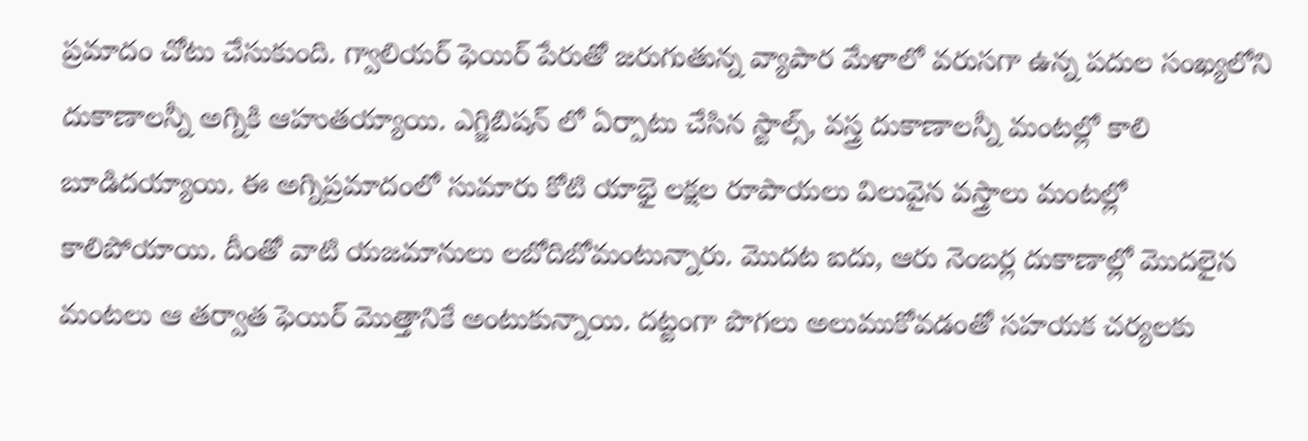ప్రమాదం చోటు చేసుకుంది. గ్వాలియర్ ఫెయిర్ పేరుతో జరుగుతున్న వ్యాపార మేళాలో వరుసగా ఉన్న పదుల సంఖ్యలోని దుకాణాలన్నీ అగ్నికి ఆహుతయ్యాయి. ఎగ్జిబిషన్ లో ఏర్పాటు చేసిన స్టాల్స్, వస్త్ర దుకాణాలన్నీ మంటల్లో కాలి బూడిదయ్యాయి. ఈ అగ్నిప్రమాదంలో సుమారు కోటి యాభై లక్షల రూపాయలు విలువైన వస్త్రాలు మంటల్లో కాలిపోయాయి. దీంతో వాటి యజమానులు లబోదిబోమంటున్నారు. మొదట ఐదు, ఆరు నెంబర్ల దుకాణాల్లో మొదలైన మంటలు ఆ తర్వాత ఫెయిర్ మొత్తానికే అంటుకున్నాయి. దట్టంగా పొగలు అలుముకోవడంతో సహయక చర్యలకు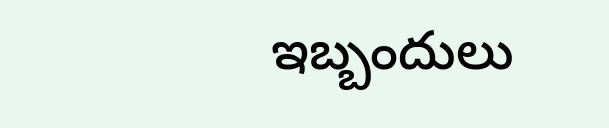ఇబ్బందులు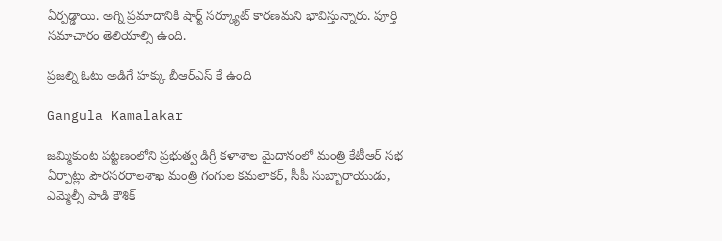ఏర్పడ్డాయి. అగ్ని ప్రమాదానికి షార్ట్ సర్క్యూట్ కారణమని భావిస్తున్నారు. పూర్తి సమాచారం తెలియాల్సి ఉంది.

ప్రజల్ని ఓటు అడిగే హక్కు బీఆర్ఎస్ కే ఉంది

Gangula Kamalakar

జమ్మికుంట పట్టణంలోని ప్రభుత్వ డిగ్రీ కళాశాల మైదానంలో మంత్రి కేటీఆర్ సభ ఏర్పాట్లు పౌరసరరాలశాఖ మంత్రి గంగుల కమలాకర్, సీపీ సుబ్బారాయుడు, ఎమ్మెల్సీ పాడి కౌశిక్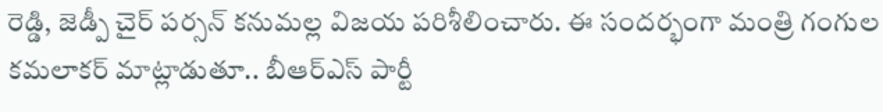రెడ్డి, జెడ్పీ చైర్ పర్సన్ కనుమల్ల విజయ పరిశీలించారు. ఈ సందర్భంగా మంత్రి గంగుల కమలాకర్‌ మాట్లాడుతూ.. బీఆర్‌ఎస్ పార్టీ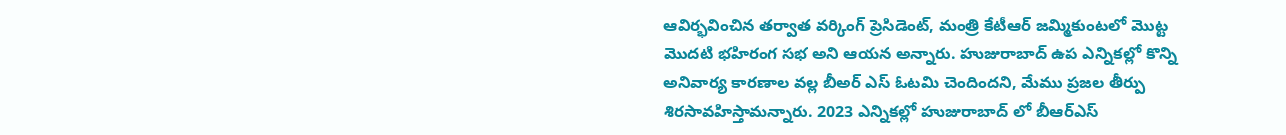ఆవిర్భవించిన తర్వాత వర్కింగ్ ప్రెసిడెంట్, మంత్రి కేటీఆర్‌ జమ్మికుంటలో మొట్ట మొదటి భహిరంగ సభ అని ఆయన అన్నారు. హుజురాబాద్ ఉప ఎన్నికల్లో కొన్ని అనివార్య కారణాల వల్ల బీఅర్ ఎస్ ఓటమి చెందిందని, మేము ప్రజల తీర్పు శిరసావహిస్తామన్నారు. 2023 ఎన్నికల్లో హుజురాబాద్ లో బీఆర్ఎస్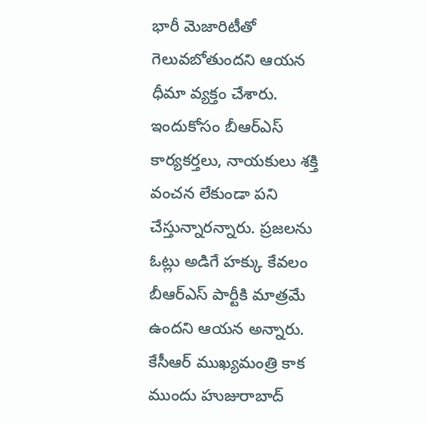భారీ మెజారిటీతో గెలువబోతుందని ఆయన ధీమా వ్యక్తం చేశారు. ఇందుకోసం బీఆర్ఎస్ కార్యకర్తలు, నాయకులు శక్తి వంచన లేకుండా పని చేస్తున్నారన్నారు. ప్రజలను ఓట్లు అడిగే హక్కు కేవలం బీఆర్ఎస్ పార్టీకి మాత్రమే ఉందని ఆయన అన్నారు. కేసీఆర్ ముఖ్యమంత్రి కాక ముందు హుజురాబాద్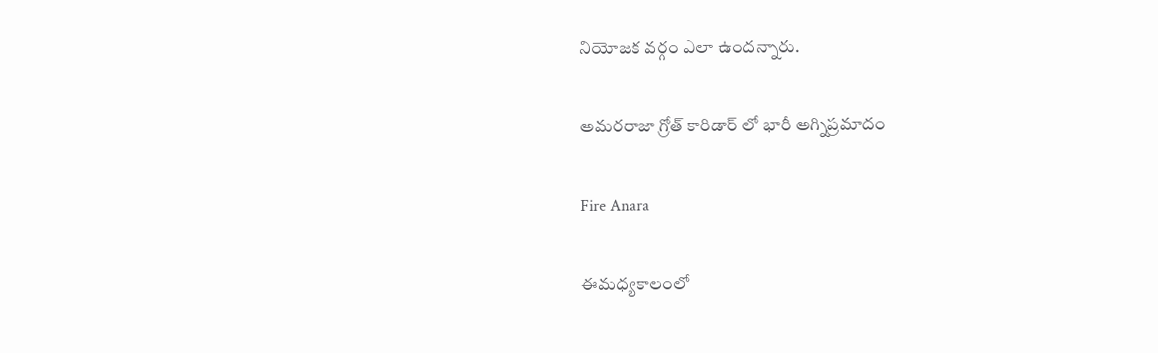నియోజక వర్గం ఎలా ఉందన్నారు.

అమరరాజా గ్రోత్ కారిడార్ లో భారీ అగ్నిప్రమాదం

Fire Anara

ఈమధ్యకాలంలో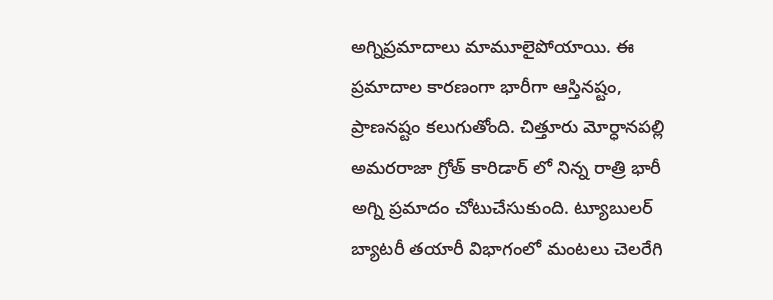అగ్నిప్రమాదాలు మామూలైపోయాయి. ఈ ప్రమాదాల కారణంగా భారీగా ఆస్తినష్టం, ప్రాణనష్టం కలుగుతోంది. చిత్తూరు మోర్ధానపల్లి అమరరాజా గ్రోత్ కారిడార్ లో నిన్న రాత్రి భారీ అగ్ని ప్రమాదం చోటుచేసుకుంది. ట్యూబులర్ బ్యాటరీ తయారీ విభాగంలో మంటలు చెలరేగి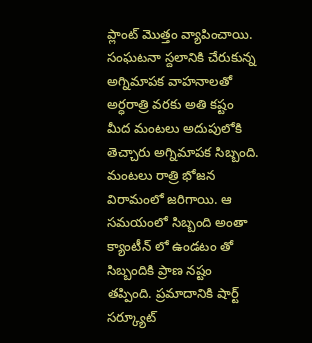ప్లాంట్ మొత్తం వ్యాపించాయి. సంఘటనా స్దలానికి చేరుకున్న అగ్నిమాపక వాహనాలతో అర్ధరాత్రి వరకు అతి కష్టం మీద మంటలు అదుపులోకి తెచ్చారు అగ్నిమాపక సిబ్బంది. మంటలు రాత్రి భోజన విరామంలో జరిగాయి. ఆ సమయంలో సిబ్బంది అంతా క్యాంటీన్ లో ఉండటం తో సిబ్బందికి ప్రాణ నష్టం తప్పింది. ప్రమాదానికి షార్ట్ సర్క్యూట్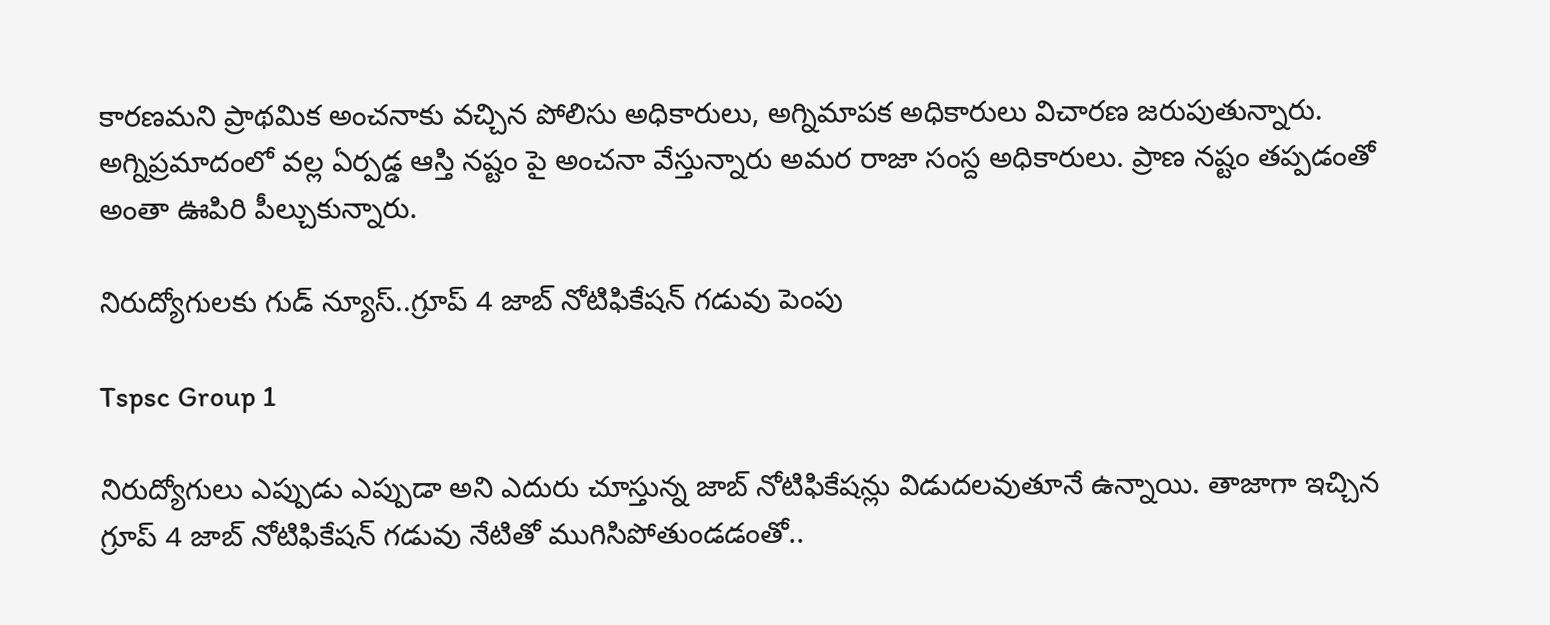కారణమని ప్రాథమిక అంచనాకు వచ్చిన పోలిసు అధికారులు, అగ్నిమాపక అధికారులు విచారణ జరుపుతున్నారు. అగ్నిప్రమాదంలో వల్ల ఏర్పడ్డ ఆస్తి నష్టం పై అంచనా వేస్తున్నారు అమర రాజా సంస్ద అధికారులు. ప్రాణ నష్టం తప్పడంతో అంతా ఊపిరి పీల్చుకున్నారు.

నిరుద్యోగులకు గుడ్ న్యూస్..గ్రూప్ 4 జాబ్ నోటిఫికేషన్ గడువు పెంపు

Tspsc Group 1

నిరుద్యోగులు ఎప్పుడు ఎప్పుడా అని ఎదురు చూస్తున్న జాబ్ నోటిఫికేషన్లు విడుదలవుతూనే ఉన్నాయి. తాజాగా ఇచ్చిన గ్రూప్ 4 జాబ్ నోటిఫికేషన్ గడువు నేటితో ముగిసిపోతుండడంతో..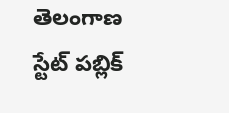తెలంగాణ స్టేట్‌ పబ్లిక్‌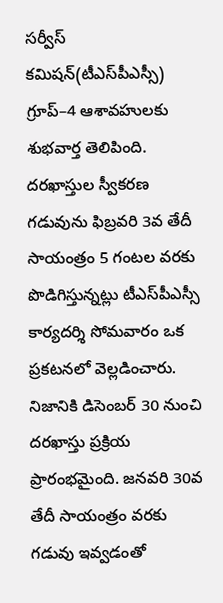సర్వీస్‌ కమిషన్‌(టీఎస్‌పీఎస్సీ) గ్రూప్‌–4 ఆశావహులకు శుభవార్త తెలిపింది. దరఖాస్తుల స్వీకరణ గడువును ఫిబ్రవరి 3వ తేదీ సాయంత్రం 5 గంటల వరకు పొడిగిస్తున్నట్లు టీఎస్‌పీఎస్సీ కార్యదర్శి సోమవారం ఒక ప్రకటనలో వెల్లడించారు. నిజానికి డిసెంబర్‌ 30 నుంచి దరఖాస్తు ప్రక్రియ ప్రారంభమైంది. జనవరి 30వ తేదీ సాయంత్రం వరకు గడువు ఇవ్వడంతో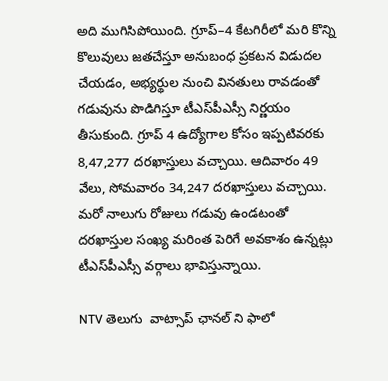అది ముగిసిపోయింది. గ్రూప్‌–4 కేటగిరీలో మరి కొన్ని కొలువులు జతచేస్తూ అనుబంధ ప్రకటన విడుదల చేయడం, అభ్యర్థుల నుంచి వినతులు రావడంతో గడువును పొడిగిస్తూ టీఎస్‌పీఎస్సీ నిర్ణయం తీసుకుంది. గ్రూప్‌ 4 ఉద్యోగాల కోసం ఇప్పటివరకు 8,47,277 దరఖాస్తులు వచ్చాయి. ఆదివారం 49 వేలు, సోమవారం 34,247 దరఖాస్తులు వచ్చాయి. మరో నాలుగు రోజులు గడువు ఉండటంతో దరఖాస్తుల సంఖ్య మరింత పెరిగే అవకాశం ఉన్నట్లు టీఎస్‌పీఎస్సీ వర్గాలు భావిస్తున్నాయి.

NTV తెలుగు  వాట్సాప్ ఛానల్ ని ఫాలో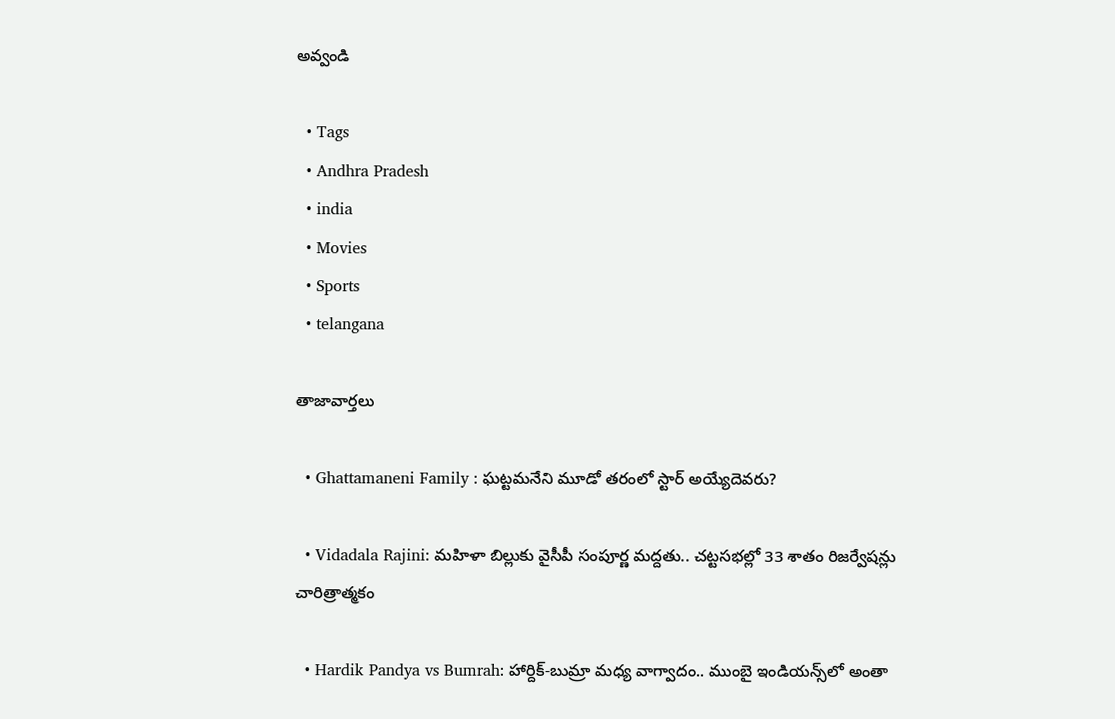అవ్వండి

  • Tags
  • Andhra Pradesh
  • india
  • Movies
  • Sports
  • telangana

తాజావార్తలు

  • Ghattamaneni Family : ఘట్టమనేని మూడో తరంలో స్టార్‌ అయ్యేదెవరు?

  • Vidadala Rajini: మహిళా బిల్లుకు వైసీపీ సంపూర్ణ మద్దతు.. చట్టసభల్లో 33 శాతం రిజర్వేషన్లు చారిత్రాత్మకం

  • Hardik Pandya vs Bumrah: హార్దిక్-బుమ్రా మధ్య వాగ్వాదం.. ముంబై ఇండియన్స్‌లో అంతా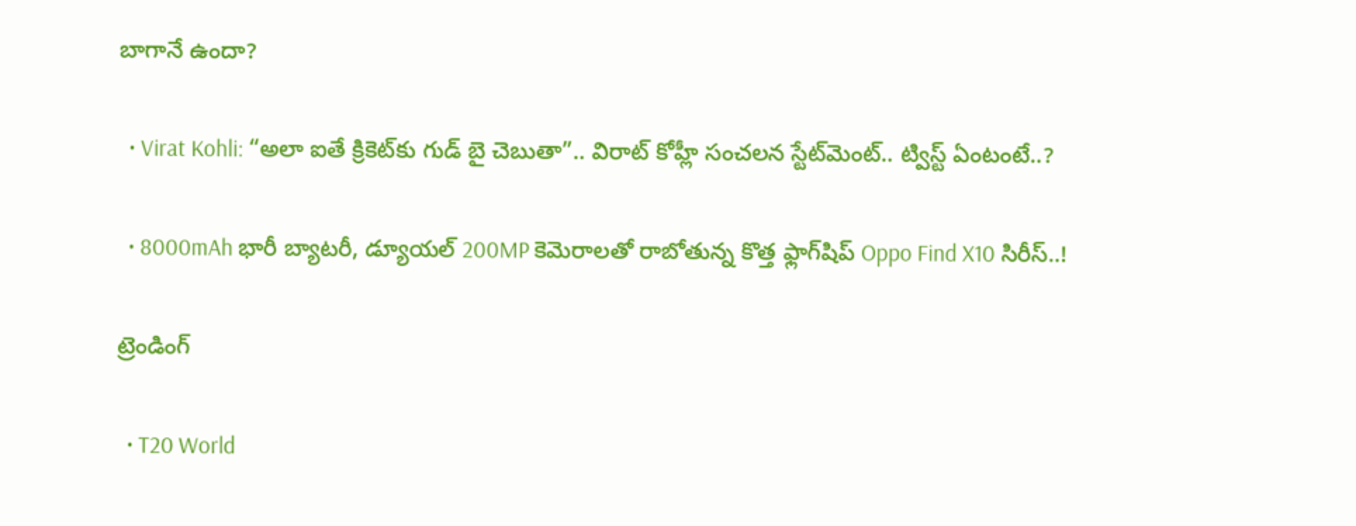బాగానే ఉందా?

  • Virat Kohli: “అలా ఐతే క్రికెట్‌కు గుడ్ బై చెబుతా”.. విరాట్ కోహ్లీ సంచలన స్టేట్‌మెంట్.. ట్విస్ట్ ఏంటంటే..?

  • 8000mAh భారీ బ్యాటరీ, డ్యూయల్ 200MP కెమెరాలతో రాబోతున్న కొత్త ఫ్లాగ్‌షిప్ Oppo Find X10 సిరీస్..!

ట్రెండింగ్‌

  • T20 World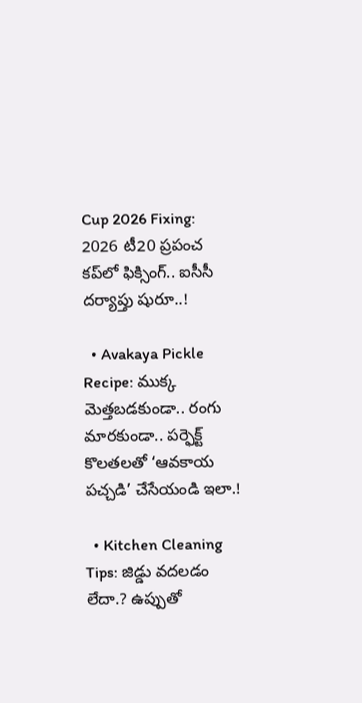Cup 2026 Fixing: 2026 టీ20 ప్రపంచ కప్‌లో ఫిక్సింగ్.. ఐసీసీ దర్యాప్తు షురూ..!

  • Avakaya Pickle Recipe: ముక్క మెత్తబడకుండా.. రంగు మారకుండా.. పర్ఫెక్ట్ కొలతలతో ‘ఆవకాయ పచ్చడి’ చేసేయండి ఇలా.!

  • Kitchen Cleaning Tips: జిడ్డు వదలడం లేదా.? ఉప్పుతో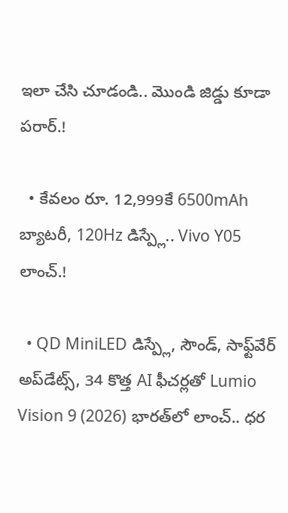ఇలా చేసి చూడండి.. మొండి జిడ్డు కూడా పరార్.!

  • కేవలం రూ. 12,999కే 6500mAh బ్యాటరీ, 120Hz డిస్ప్లే.. Vivo Y05 లాంచ్.!

  • QD MiniLED డిస్ప్లే, సౌండ్, సాఫ్ట్‌వేర్ అప్‌డేట్స్, 34 కొత్త AI ఫీచర్లతో Lumio Vision 9 (2026) భారత్‌లో లాంచ్.. ధర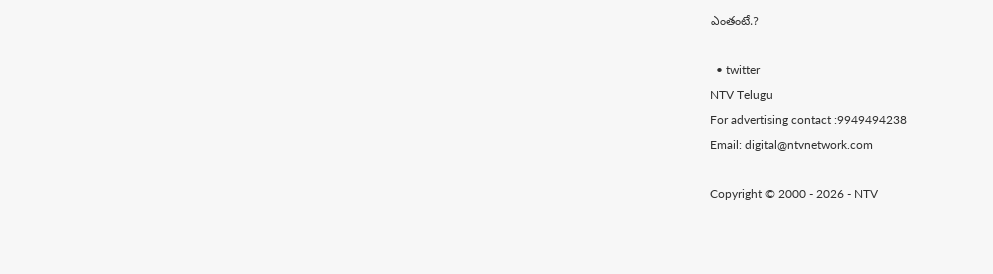ఎంతంటే.?

  • twitter
NTV Telugu
For advertising contact :9949494238
Email: digital@ntvnetwork.com

Copyright © 2000 - 2026 - NTV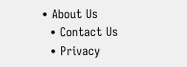• About Us
  • Contact Us
  • Privacy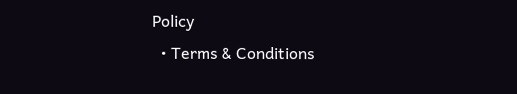Policy
  • Terms & Conditions